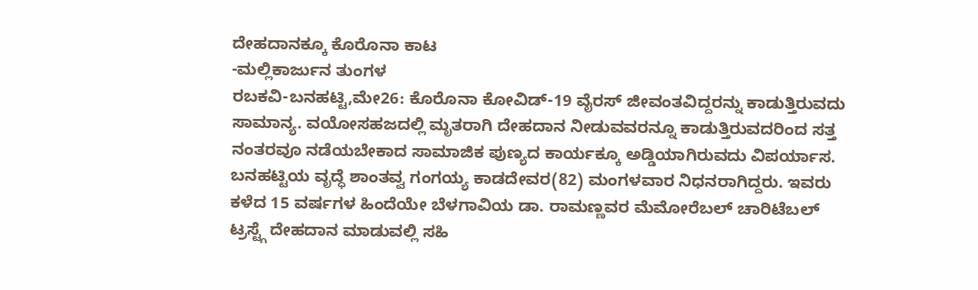ದೇಹದಾನಕ್ಕೂ ಕೊರೊನಾ ಕಾಟ
-ಮಲ್ಲಿಕಾರ್ಜುನ ತುಂಗಳ
ರಬಕವಿ-ಬನಹಟ್ಟಿ,ಮೇ26: ಕೊರೊನಾ ಕೋವಿಡ್-19 ವೈರಸ್ ಜೀವಂತವಿದ್ದರನ್ನು ಕಾಡುತ್ತಿರುವದು ಸಾಮಾನ್ಯ. ವಯೋಸಹಜದಲ್ಲಿ ಮೃತರಾಗಿ ದೇಹದಾನ ನೀಡುವವರನ್ನೂ ಕಾಡುತ್ತಿರುವದರಿಂದ ಸತ್ತ ನಂತರವೂ ನಡೆಯಬೇಕಾದ ಸಾಮಾಜಿಕ ಪುಣ್ಯದ ಕಾರ್ಯಕ್ಕೂ ಅಡ್ಡಿಯಾಗಿರುವದು ವಿಪರ್ಯಾಸ.
ಬನಹಟ್ಟಿಯ ವೃದ್ಧೆ ಶಾಂತವ್ವ ಗಂಗಯ್ಯ ಕಾಡದೇವರ(82) ಮಂಗಳವಾರ ನಿಧನರಾಗಿದ್ದರು. ಇವರು ಕಳೆದ 15 ವರ್ಷಗಳ ಹಿಂದೆಯೇ ಬೆಳಗಾವಿಯ ಡಾ. ರಾಮಣ್ಣವರ ಮೆಮೋರೆಬಲ್ ಚಾರಿಟೆಬಲ್ ಟ್ರಸ್ಟ್ಗೆ ದೇಹದಾನ ಮಾಡುವಲ್ಲಿ ಸಹಿ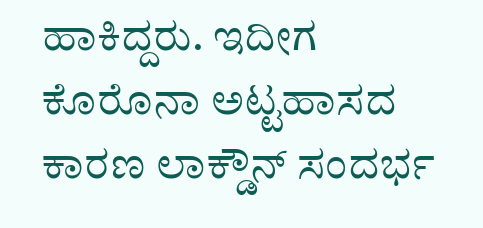ಹಾಕಿದ್ದರು. ಇದೀಗ ಕೊರೊನಾ ಅಟ್ಟಹಾಸದ ಕಾರಣ ಲಾಕ್ಡೌನ್ ಸಂದರ್ಭ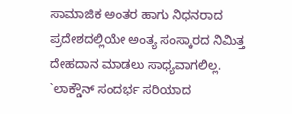ಸಾಮಾಜಿಕ ಅಂತರ ಹಾಗು ನಿಧನರಾದ ಪ್ರದೇಶದಲ್ಲಿಯೇ ಅಂತ್ಯ ಸಂಸ್ಕಾರದ ನಿಮಿತ್ತ ದೇಹದಾನ ಮಾಡಲು ಸಾಧ್ಯವಾಗಲಿಲ್ಲ.
`ಲಾಕ್ಡೌನ್ ಸಂದರ್ಭ ಸರಿಯಾದ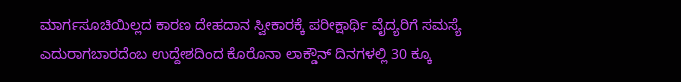ಮಾರ್ಗಸೂಚಿಯಿಲ್ಲದ ಕಾರಣ ದೇಹದಾನ ಸ್ವೀಕಾರಕ್ಕೆ ಪರೀಕ್ಷಾರ್ಥಿ ವೈದ್ಯರಿಗೆ ಸಮಸ್ಯೆ ಎದುರಾಗಬಾರದೆಂಬ ಉದ್ದೇಶದಿಂದ ಕೊರೊನಾ ಲಾಕ್ಡೌನ್ ದಿನಗಳಲ್ಲಿ 30 ಕ್ಕೂ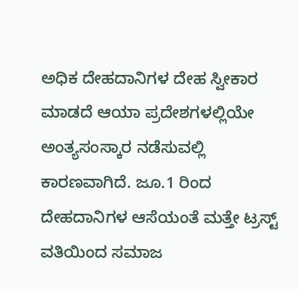ಅಧಿಕ ದೇಹದಾನಿಗಳ ದೇಹ ಸ್ವೀಕಾರ ಮಾಡದೆ ಆಯಾ ಪ್ರದೇಶಗಳಲ್ಲಿಯೇ ಅಂತ್ಯಸಂಸ್ಕಾರ ನಡೆಸುವಲ್ಲಿ ಕಾರಣವಾಗಿದೆ. ಜೂ.1 ರಿಂದ ದೇಹದಾನಿಗಳ ಆಸೆಯಂತೆ ಮತ್ತೇ ಟ್ರಸ್ಟ್ ವತಿಯಿಂದ ಸಮಾಜ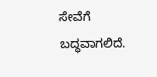ಸೇವೆಗೆ ಬದ್ಧವಾಗಲಿದೆ.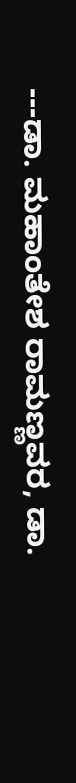---ಡಾ. ಮಹಾಂತೇಶ ರಾಮಣ್ಣವರ, ಡಾ.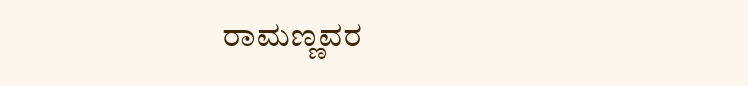ರಾಮಣ್ಣವರ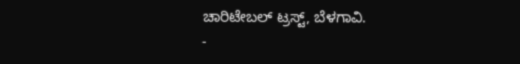ಚಾರಿಟೇಬಲ್ ಟ್ರಸ್ಟ್, ಬೆಳಗಾವಿ.
-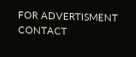FOR ADVERTISMENT CONTACT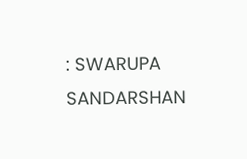: SWARUPA SANDARSHAN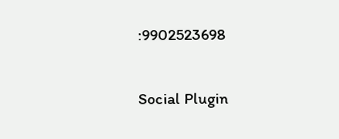:9902523698

Social Plugin